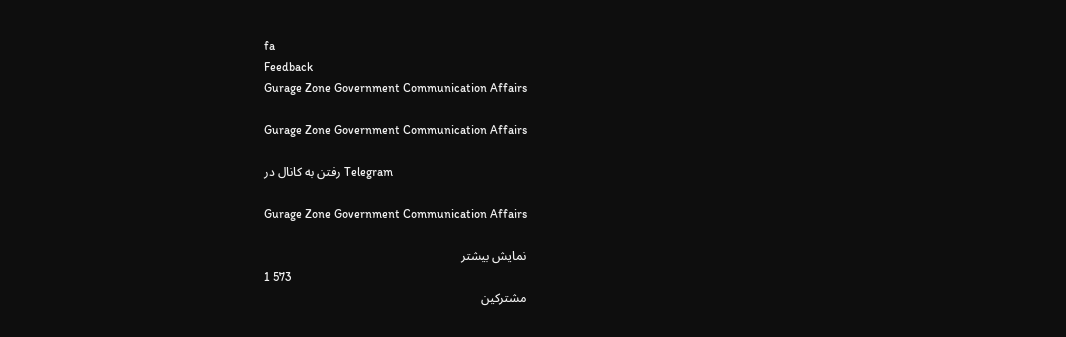fa
Feedback
Gurage Zone Government Communication Affairs

Gurage Zone Government Communication Affairs

رفتن به کانال در Telegram

Gurage Zone Government Communication Affairs

نمایش بیشتر
1 573
مشترکین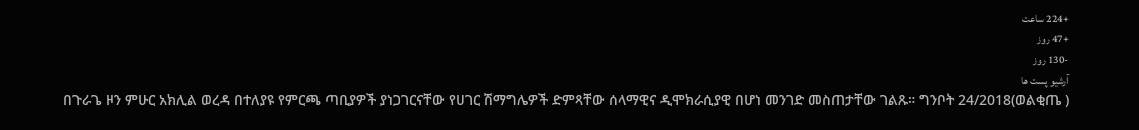+224 ساعت
+47 روز
-130 روز
آرشیو پست ها
በጉራጌ ዞን ምሁር አክሊል ወረዳ በተለያዩ የምርጫ ጣቢያዎች ያነጋገርናቸው የሀገር ሽማግሌዎች ድምጻቸው ሰላማዊና ዲሞክራሲያዊ በሆነ መንገድ መስጠታቸው ገልጹ። ግንቦት 24/2018(ወልቂጤ )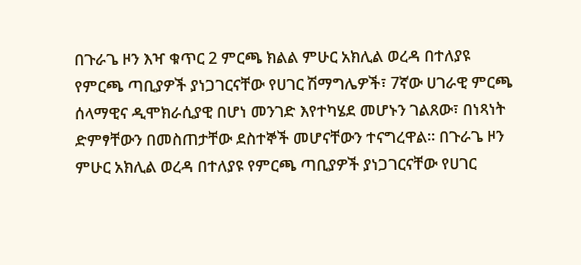በጉራጌ ዞን እዣ ቁጥር 2 ምርጫ ክልል ምሁር አክሊል ወረዳ በተለያዩ የምርጫ ጣቢያዎች ያነጋገርናቸው የሀገር ሽማግሌዎች፣ 7ኛው ሀገራዊ ምርጫ ሰላማዊና ዲሞክራሲያዊ በሆነ መንገድ እየተካሄደ መሆኑን ገልጸው፣ በነጻነት ድምፃቸውን በመስጠታቸው ደስተኞች መሆናቸውን ተናግረዋል። በጉራጌ ዞን ምሁር አክሊል ወረዳ በተለያዩ የምርጫ ጣቢያዎች ያነጋገርናቸው የሀገር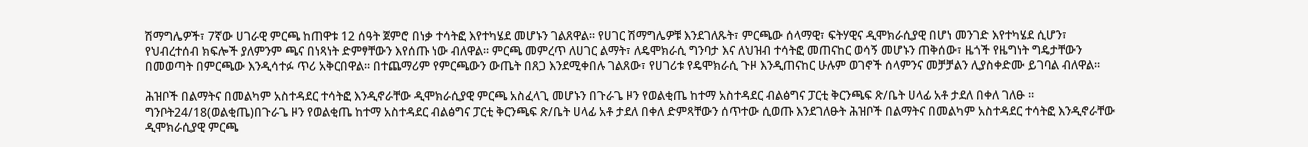ሽማግሌዎች፣ 7ኛው ሀገራዊ ምርጫ ከጠዋቱ 12 ሰዓት ጀምሮ በነቃ ተሳትፎ እየተካሄደ መሆኑን ገልጸዋል። የሀገር ሽማግሌዎቹ እንደገለጹት፣ ምርጫው ሰላማዊ፣ ፍትሃዊና ዲሞክራሲያዊ በሆነ መንገድ እየተካሄደ ሲሆን፣ የህብረተሰብ ክፍሎች ያለምንም ጫና በነጻነት ድምፃቸውን እየሰጡ ነው ብለዋል። ምርጫ መምረጥ ለሀገር ልማት፣ ለዴሞክራሲ ግንባታ እና ለህዝብ ተሳትፎ መጠናከር ወሳኝ መሆኑን ጠቅሰው፣ ዜጎች የዜግነት ግዴታቸውን በመወጣት በምርጫው እንዲሳተፉ ጥሪ አቅርበዋል። በተጨማሪም የምርጫውን ውጤት በጸጋ እንደሚቀበሉ ገልጸው፣ የሀገሪቱ የዴሞክራሲ ጉዞ እንዲጠናከር ሁሉም ወገኖች ሰላምንና መቻቻልን ሊያስቀድሙ ይገባል ብለዋል።

ሕዝቦች በልማትና በመልካም አስተዳደር ተሳትፎ እንዲኖራቸው ዲሞክራሲያዊ ምርጫ አስፈላጊ መሆኑን በጉራጌ ዞን የወልቂጤ ከተማ አስተዳደር ብልፅግና ፓርቲ ቅርንጫፍ ጽ/ቤት ሀላፊ አቶ ታደለ በቀለ ገለፁ ። ግንቦት24/18(ወልቂጤ)በጉራጌ ዞን የወልቂጤ ከተማ አስተዳደር ብልፅግና ፓርቲ ቅርንጫፍ ጽ/ቤት ሀላፊ አቶ ታደለ በቀለ ድምጻቸውን ሰጥተው ሲወጡ እንደገለፁት ሕዝቦች በልማትና በመልካም አስተዳደር ተሳትፎ እንዲኖራቸው ዲሞክራሲያዊ ምርጫ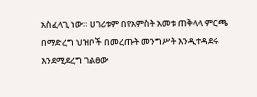አስፈላጊ ነው። ሀገሪቱም በየአምስት አመቱ ጠቅላላ ምርጫ በማድረግ ህዝቦች በመረጡት መንግሥት እንዲተዳደሩ እንደሚደረግ ገልፀው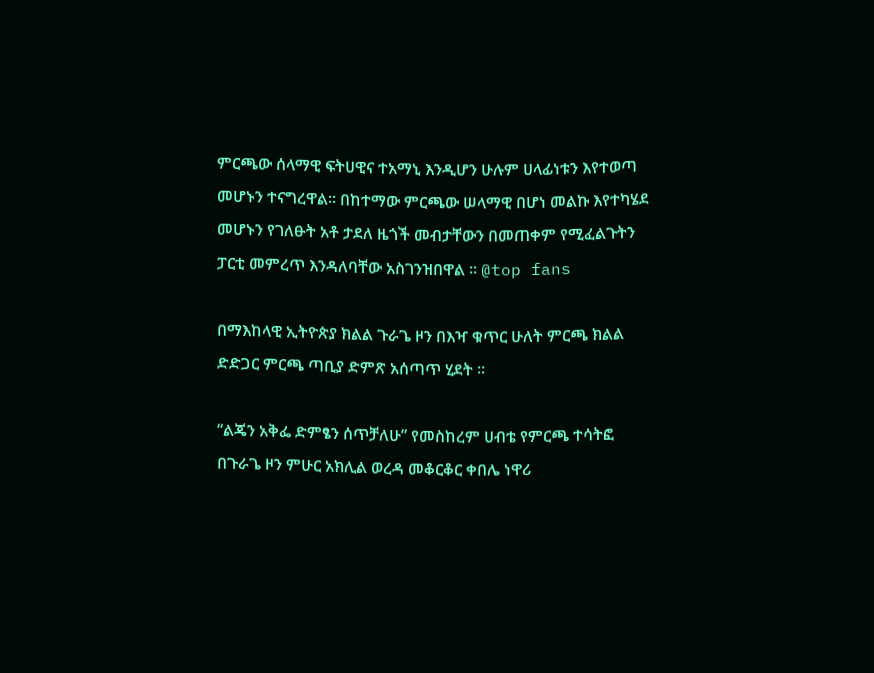ምርጫው ሰላማዊ ፍትሀዊና ተአማኒ እንዲሆን ሁሉም ሀላፊነቱን እየተወጣ መሆኑን ተናግረዋል። በከተማው ምርጫው ሠላማዊ በሆነ መልኩ እየተካሄደ መሆኑን የገለፁት አቶ ታደለ ዜጎች መብታቸውን በመጠቀም የሚፈልጉትን ፓርቲ መምረጥ እንዳለባቸው አስገንዝበዋል ። @top fans

በማእከላዊ ኢትዮጵያ ክልል ጉራጌ ዞን በእዣ ቁጥር ሁለት ምርጫ ክልል ድድጋር ምርጫ ጣቢያ ድምጽ አሰጣጥ ሂደት ።

“ልጄን አቅፌ ድምፄን ሰጥቻለሁ” የመስከረም ሀብቴ የምርጫ ተሳትፎ በጉራጌ ዞን ምሁር አክሊል ወረዳ መቆርቆር ቀበሌ ነዋሪ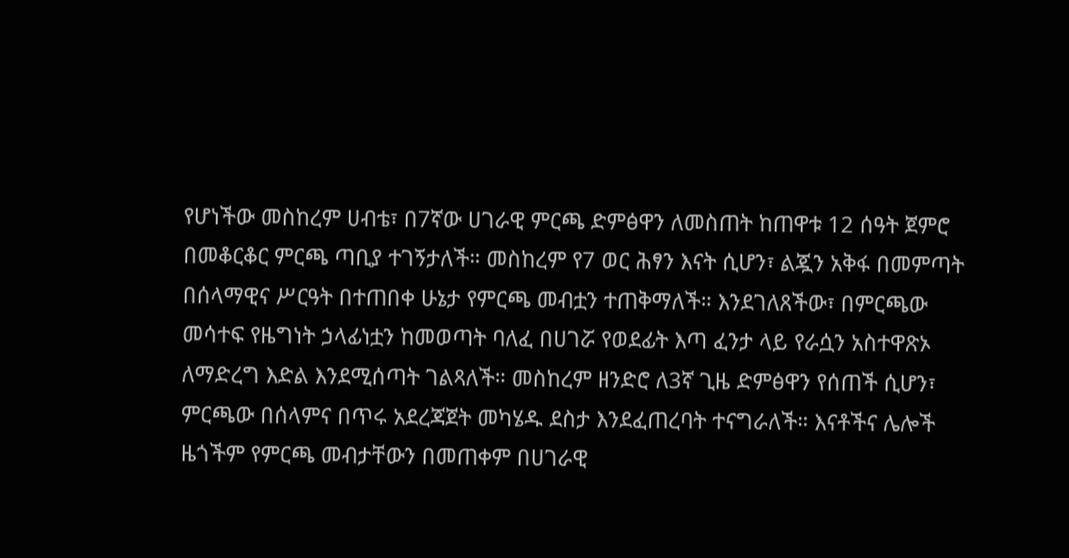የሆነችው መስከረም ሀብቴ፣ በ7ኛው ሀገራዊ ምርጫ ድምፅዋን ለመስጠት ከጠዋቱ 12 ሰዓት ጀምሮ በመቆርቆር ምርጫ ጣቢያ ተገኝታለች። መስከረም የ7 ወር ሕፃን እናት ሲሆን፣ ልጇን አቅፋ በመምጣት በሰላማዊና ሥርዓት በተጠበቀ ሁኔታ የምርጫ መብቷን ተጠቅማለች። እንደገለጸችው፣ በምርጫው መሳተፍ የዜግነት ኃላፊነቷን ከመወጣት ባለፈ በሀገሯ የወደፊት እጣ ፈንታ ላይ የራሷን አስተዋጽኦ ለማድረግ እድል እንደሚሰጣት ገልጻለች። መስከረም ዘንድሮ ለ3ኛ ጊዜ ድምፅዋን የሰጠች ሲሆን፣ ምርጫው በሰላምና በጥሩ አደረጃጀት መካሄዱ ደስታ እንደፈጠረባት ተናግራለች። እናቶችና ሌሎች ዜጎችም የምርጫ መብታቸውን በመጠቀም በሀገራዊ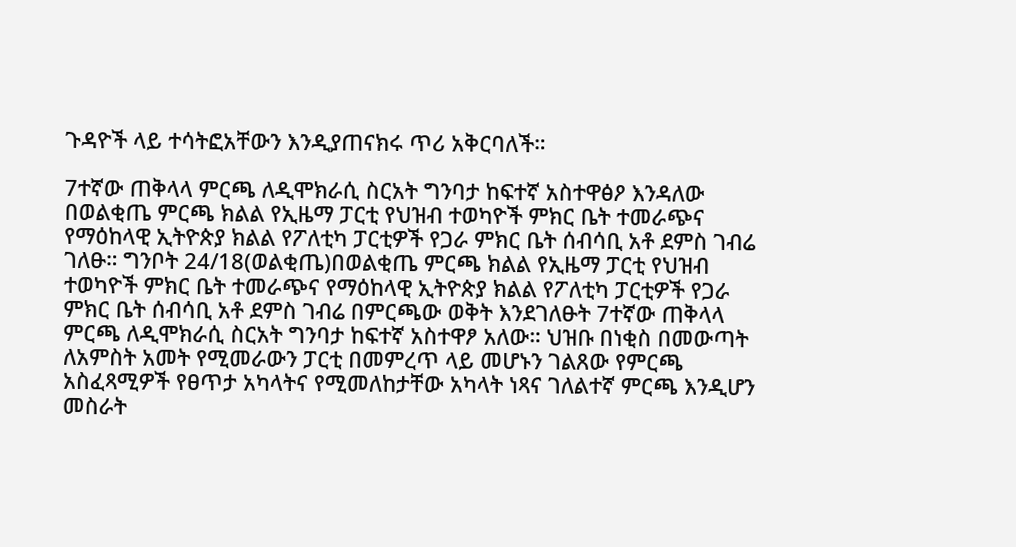ጉዳዮች ላይ ተሳትፎአቸውን እንዲያጠናክሩ ጥሪ አቅርባለች።

7ተኛው ጠቅላላ ምርጫ ለዲሞክራሲ ስርአት ግንባታ ከፍተኛ አስተዋፅዖ እንዳለው በወልቂጤ ምርጫ ክልል የኢዜማ ፓርቲ የህዝብ ተወካዮች ምክር ቤት ተመራጭና የማዕከላዊ ኢትዮጵያ ክልል የፖለቲካ ፓርቲዎች የጋራ ምክር ቤት ሰብሳቢ አቶ ደምስ ገብሬ ገለፁ። ግንቦት 24/18(ወልቂጤ)በወልቂጤ ምርጫ ክልል የኢዜማ ፓርቲ የህዝብ ተወካዮች ምክር ቤት ተመራጭና የማዕከላዊ ኢትዮጵያ ክልል የፖለቲካ ፓርቲዎች የጋራ ምክር ቤት ሰብሳቢ አቶ ደምስ ገብሬ በምርጫው ወቅት እንደገለፁት 7ተኛው ጠቅላላ ምርጫ ለዲሞክራሲ ስርአት ግንባታ ከፍተኛ አስተዋፆ አለው። ህዝቡ በነቂስ በመውጣት ለአምስት አመት የሚመራውን ፓርቲ በመምረጥ ላይ መሆኑን ገልጸው የምርጫ አስፈጻሚዎች የፀጥታ አካላትና የሚመለከታቸው አካላት ነጻና ገለልተኛ ምርጫ እንዲሆን መስራት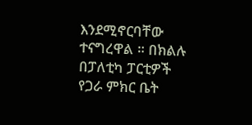እንደሚኖርባቸው ተናግረዋል ። በክልሉ በፓለቲካ ፓርቲዎች የጋራ ምክር ቤት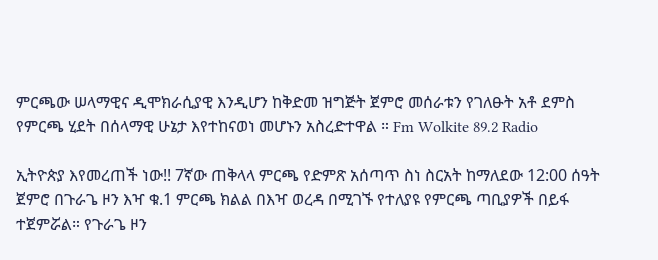ምርጫው ሠላማዊና ዲሞክራሲያዊ እንዲሆን ከቅድመ ዝግጅት ጀምሮ መሰራቱን የገለፁት አቶ ደምስ የምርጫ ሂደት በሰላማዊ ሁኔታ እየተከናወነ መሆኑን አስረድተዋል ። Fm Wolkite 89.2 Radio

ኢትዮጵያ እየመረጠች ነው!! 7ኛው ጠቅላላ ምርጫ የድምጽ አሰጣጥ ስነ ስርአት ከማለደው 12:00 ሰዓት ጀምሮ በጉራጌ ዞን እዣ ቁ.1 ምርጫ ክልል በእዣ ወረዳ በሚገኙ የተለያዩ የምርጫ ጣቢያዎች በይፋ ተጀምሯል። የጉራጌ ዞን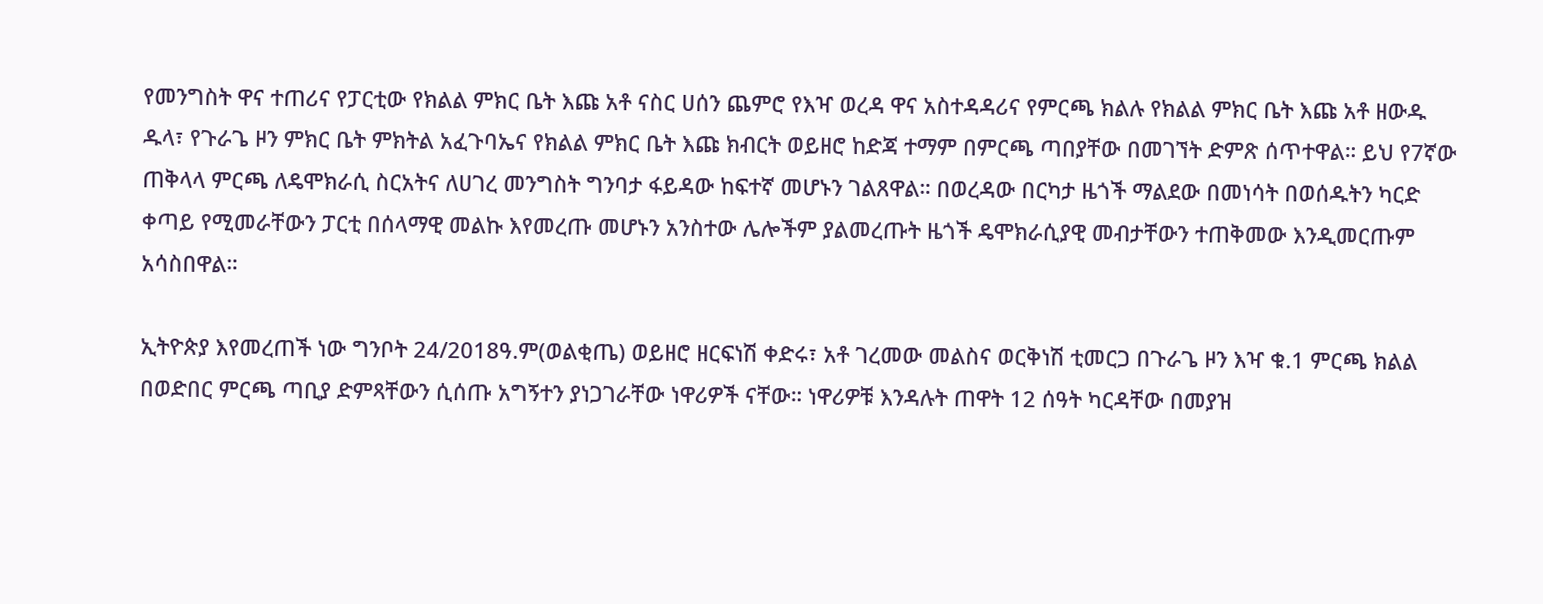የመንግስት ዋና ተጠሪና የፓርቲው የክልል ምክር ቤት እጩ አቶ ናስር ሀሰን ጨምሮ የእዣ ወረዳ ዋና አስተዳዳሪና የምርጫ ክልሉ የክልል ምክር ቤት እጩ አቶ ዘውዱ ዱላ፣ የጉራጌ ዞን ምክር ቤት ምክትል አፈጉባኤና የክልል ምክር ቤት እጩ ክብርት ወይዘሮ ከድጃ ተማም በምርጫ ጣበያቸው በመገኘት ድምጽ ሰጥተዋል። ይህ የ7ኛው ጠቅላላ ምርጫ ለዴሞክራሲ ስርአትና ለሀገረ መንግስት ግንባታ ፋይዳው ከፍተኛ መሆኑን ገልጸዋል። በወረዳው በርካታ ዜጎች ማልደው በመነሳት በወሰዱትን ካርድ ቀጣይ የሚመራቸውን ፓርቲ በሰላማዊ መልኩ እየመረጡ መሆኑን አንስተው ሌሎችም ያልመረጡት ዜጎች ዴሞክራሲያዊ መብታቸውን ተጠቅመው እንዲመርጡም አሳስበዋል።

ኢትዮጵያ እየመረጠች ነው ግንቦት 24/2018ዓ.ም(ወልቂጤ) ወይዘሮ ዘርፍነሽ ቀድሩ፣ አቶ ገረመው መልስና ወርቅነሽ ቲመርጋ በጉራጌ ዞን እዣ ቁ.1 ምርጫ ክልል በወድበር ምርጫ ጣቢያ ድምጻቸውን ሲሰጡ አግኝተን ያነጋገራቸው ነዋሪዎች ናቸው። ነዋሪዎቹ እንዳሉት ጠዋት 12 ሰዓት ካርዳቸው በመያዝ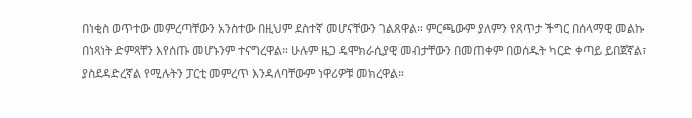በነቂስ ወጥተው መምረጣቸውን አንስተው በዚህም ደስተኛ መሆናቸውን ገልጸዋል። ምርጫውም ያለምን የጸጥታ ችግር በሰላማዊ መልኩ በነጻነት ድምጻቸን እየሰጡ መሆኑንም ተናግረዋል። ሁሉም ዜጋ ዴሞክራሲያዊ መብታቸውን በመጠቀም በወሰዱት ካርድ ቀጣይ ይበጀኛል፣ ያስደዳድረኛል የሚሉትን ፓርቲ መምረጥ እንዳለባቸውም ነዋሪዎቹ መክረዋል።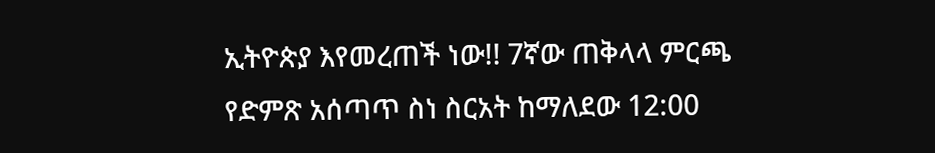ኢትዮጵያ እየመረጠች ነው!! 7ኛው ጠቅላላ ምርጫ የድምጽ አሰጣጥ ስነ ስርአት ከማለደው 12:00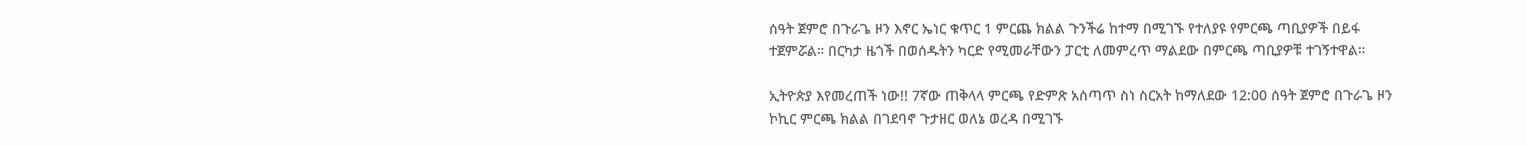ሰዓት ጀምሮ በጉራጌ ዞን እኖር ኤነር ቁጥር 1 ምርጨ ክልል ጉንችሬ ከተማ በሚገኙ የተለያዩ የምርጫ ጣቢያዎች በይፋ ተጀምሯል። በርካታ ዜጎች በወሰዱትን ካርድ የሚመራቸውን ፓርቲ ለመምረጥ ማልደው በምርጫ ጣቢያዎቹ ተገኝተዋል።

ኢትዮጵያ እየመረጠች ነው!! 7ኛው ጠቅላላ ምርጫ የድምጽ አሰጣጥ ስነ ስርአት ከማለደው 12:00 ሰዓት ጀምሮ በጉራጌ ዞን ኮኪር ምርጫ ክልል በገደባኖ ጉታዘር ወለኔ ወረዳ በሚገኙ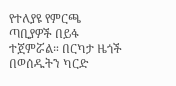የተለያዩ የምርጫ ጣቢያዎች በይፋ ተጀምሯል። በርካታ ዜጎች በወሰዱትን ካርድ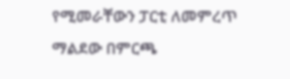የሚመራቸውን ፓርቲ ለመምረጥ ማልደው በምርጫ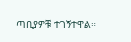ጣቢያዎቹ ተገኝተዋል።